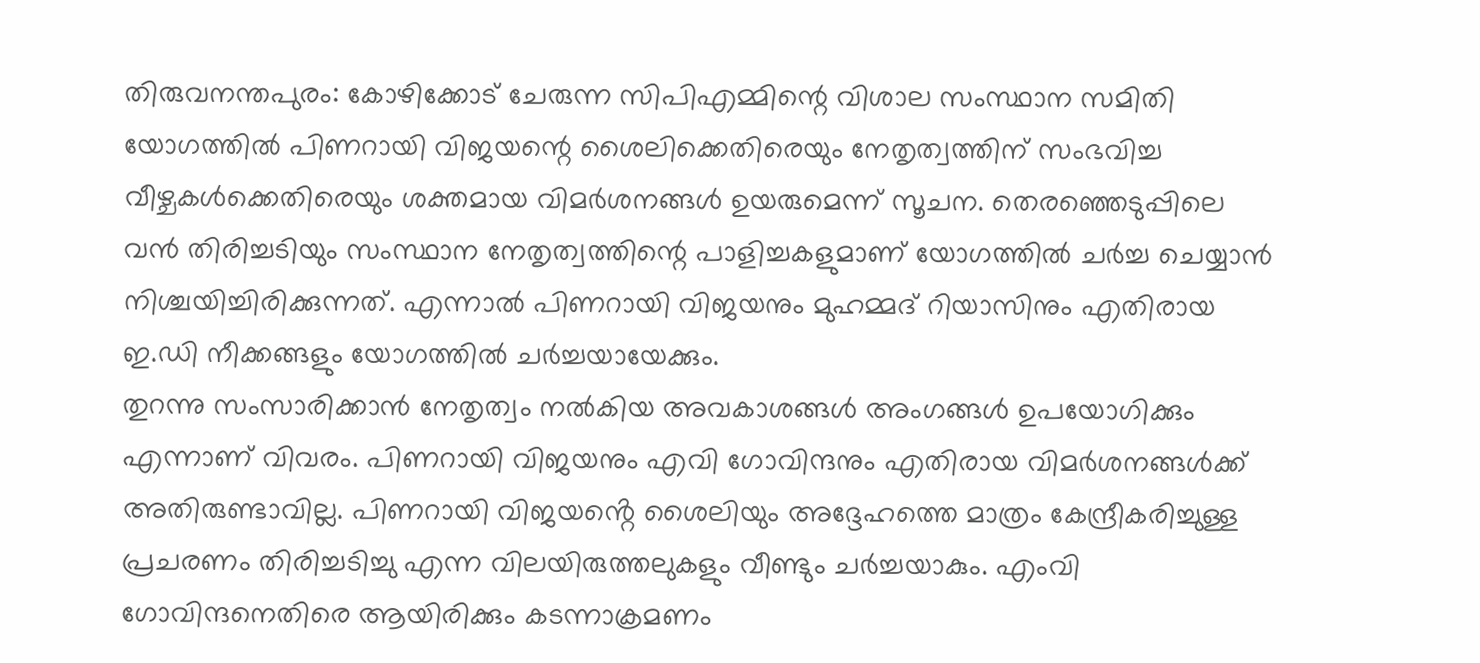തിരുവനന്തപുരം: കോഴിക്കോട് ചേരുന്ന സിപിഎമ്മിന്റെ വിശാല സംസ്ഥാന സമിതി യോഗത്തിൽ പിണറായി വിജയന്റെ ശൈലിക്കെതിരെയും നേതൃത്വത്തിന് സംഭവിച്ച വീഴ്ചകൾക്കെതിരെയും ശക്തമായ വിമർശനങ്ങൾ ഉയരുമെന്ന് സൂചന. തെരഞ്ഞെടുപ്പിലെ വൻ തിരിച്ചടിയും സംസ്ഥാന നേതൃത്വത്തിന്റെ പാളിച്ചകളുമാണ് യോഗത്തിൽ ചർച്ച ചെയ്യാൻ നിശ്ചയിച്ചിരിക്കുന്നത്. എന്നാൽ പിണറായി വിജയനും മുഹമ്മദ് റിയാസിനും എതിരായ ഇ.ഡി നീക്കങ്ങളും യോഗത്തിൽ ചർച്ചയായേക്കും.
തുറന്നു സംസാരിക്കാൻ നേതൃത്വം നൽകിയ അവകാശങ്ങൾ അംഗങ്ങൾ ഉപയോഗിക്കും എന്നാണ് വിവരം. പിണറായി വിജയനും എവി ഗോവിന്ദനും എതിരായ വിമർശനങ്ങൾക്ക് അതിരുണ്ടാവില്ല. പിണറായി വിജയൻ്റെ ശൈലിയും അദ്ദേഹത്തെ മാത്രം കേന്ദ്രീകരിച്ചുള്ള പ്രചരണം തിരിച്ചടിച്ചു എന്ന വിലയിരുത്തലുകളും വീണ്ടും ചർച്ചയാകും. എംവി ഗോവിന്ദനെതിരെ ആയിരിക്കും കടന്നാക്രമണം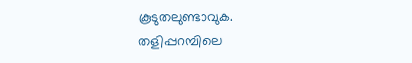കൂടുതലുണ്ടാവുക. തളിപ്പറമ്പിലെ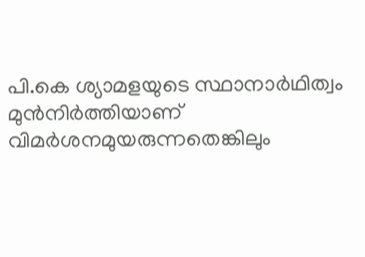പി.കെ ശ്യാമളയുടെ സ്ഥാനാർഥിത്വം മുൻനിർത്തിയാണ് വിമർശനമുയരുന്നതെങ്കിലും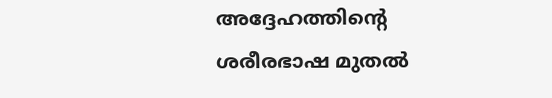അദ്ദേഹത്തിൻ്റെ ശരീരഭാഷ മുതൽ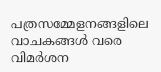പത്രസമ്മേളനങ്ങളിലെ വാചകങ്ങൾ വരെ വിമർശന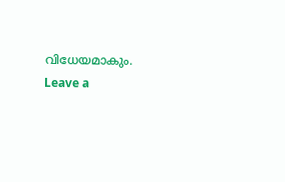വിധേയമാകും.
Leave a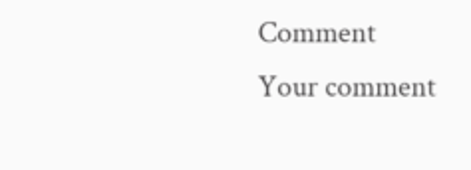Comment
Your comment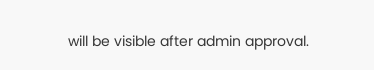will be visible after admin approval.